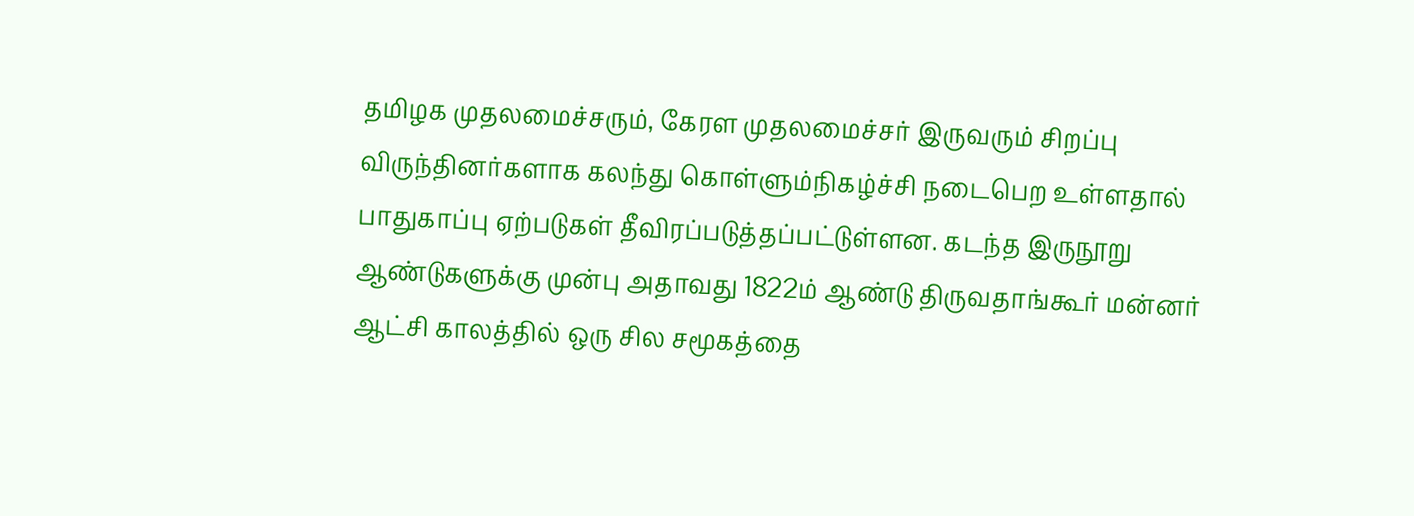தமிழக முதலமைச்சரும், கேரள முதலமைச்சர் இருவரும் சிறப்பு விருந்தினர்களாக கலந்து கொள்ளும்நிகழ்ச்சி நடைபெற உள்ளதால் பாதுகாப்பு ஏற்படுகள் தீவிரப்படுத்தப்பட்டுள்ளன. கடந்த இருநூறு ஆண்டுகளுக்கு முன்பு அதாவது 1822ம் ஆண்டு திருவதாங்கூர் மன்னர் ஆட்சி காலத்தில் ஒரு சில சமூகத்தை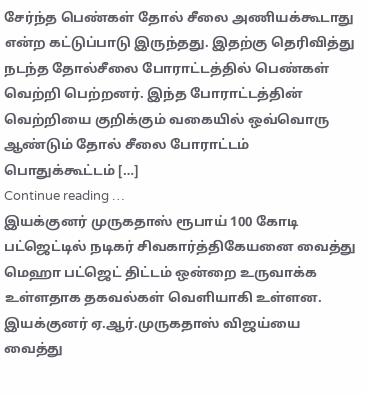சேர்ந்த பெண்கள் தோல் சீலை அணியக்கூடாது என்ற கட்டுப்பாடு இருந்தது. இதற்கு தெரிவித்து நடந்த தோல்சீலை போராட்டத்தில் பெண்கள் வெற்றி பெற்றனர். இந்த போராட்டத்தின் வெற்றியை குறிக்கும் வகையில் ஒவ்வொரு ஆண்டும் தோல் சீலை போராட்டம் பொதுக்கூட்டம் […]
Continue reading …
இயக்குனர் முருகதாஸ் ரூபாய் 100 கோடி பட்ஜெட்டில் நடிகர் சிவகார்த்திகேயனை வைத்து மெஹா பட்ஜெட் திட்டம் ஒன்றை உருவாக்க உள்ளதாக தகவல்கள் வெளியாகி உள்ளன. இயக்குனர் ஏ.ஆர்.முருகதாஸ் விஜய்யை வைத்து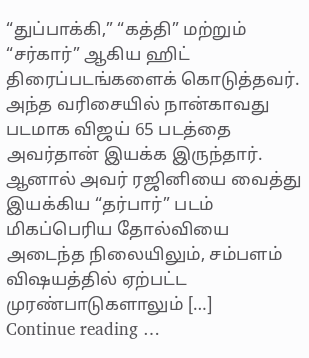“துப்பாக்கி,” “கத்தி” மற்றும் “சர்கார்” ஆகிய ஹிட் திரைப்படங்களைக் கொடுத்தவர். அந்த வரிசையில் நான்காவது படமாக விஜய் 65 படத்தை அவர்தான் இயக்க இருந்தார். ஆனால் அவர் ரஜினியை வைத்து இயக்கிய “தர்பார்” படம் மிகப்பெரிய தோல்வியை அடைந்த நிலையிலும், சம்பளம் விஷயத்தில் ஏற்பட்ட முரண்பாடுகளாலும் […]
Continue reading …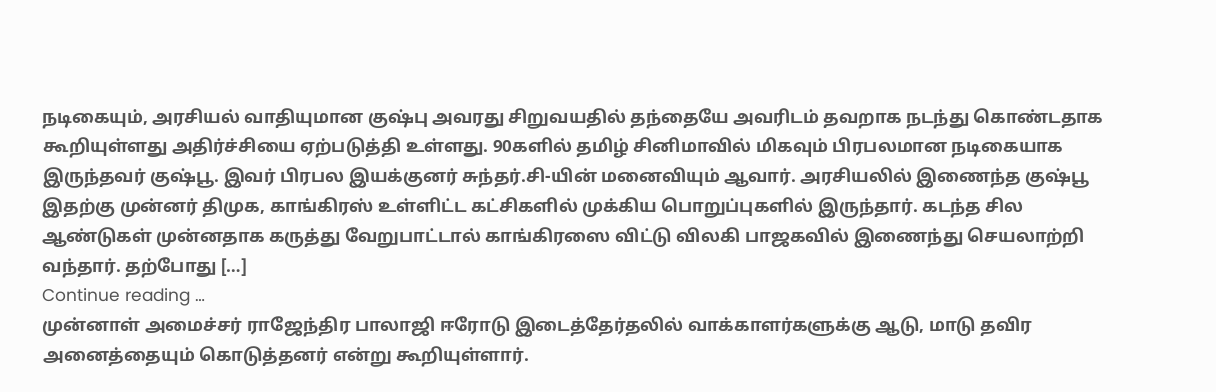நடிகையும், அரசியல் வாதியுமான குஷ்பு அவரது சிறுவயதில் தந்தையே அவரிடம் தவறாக நடந்து கொண்டதாக கூறியுள்ளது அதிர்ச்சியை ஏற்படுத்தி உள்ளது. 90களில் தமிழ் சினிமாவில் மிகவும் பிரபலமான நடிகையாக இருந்தவர் குஷ்பூ. இவர் பிரபல இயக்குனர் சுந்தர்.சி-யின் மனைவியும் ஆவார். அரசியலில் இணைந்த குஷ்பூ இதற்கு முன்னர் திமுக, காங்கிரஸ் உள்ளிட்ட கட்சிகளில் முக்கிய பொறுப்புகளில் இருந்தார். கடந்த சில ஆண்டுகள் முன்னதாக கருத்து வேறுபாட்டால் காங்கிரஸை விட்டு விலகி பாஜகவில் இணைந்து செயலாற்றி வந்தார். தற்போது […]
Continue reading …
முன்னாள் அமைச்சர் ராஜேந்திர பாலாஜி ஈரோடு இடைத்தேர்தலில் வாக்காளர்களுக்கு ஆடு, மாடு தவிர அனைத்தையும் கொடுத்தனர் என்று கூறியுள்ளார்.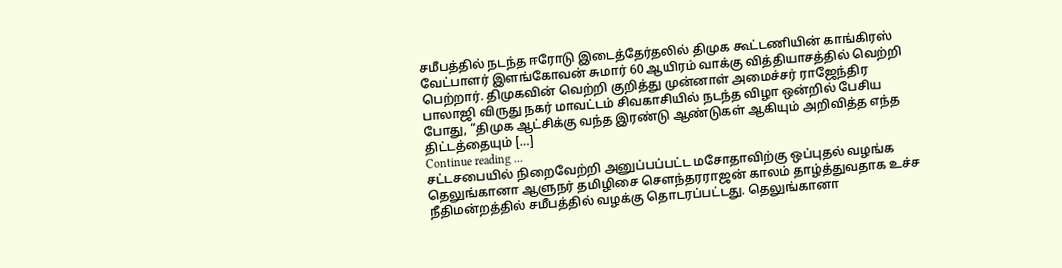சமீபத்தில் நடந்த ஈரோடு இடைத்தேர்தலில் திமுக கூட்டணியின் காங்கிரஸ் வேட்பாளர் இளங்கோவன் சுமார் 60 ஆயிரம் வாக்கு வித்தியாசத்தில் வெற்றி பெற்றார். திமுகவின் வெற்றி குறித்து முன்னாள் அமைச்சர் ராஜேந்திர பாலாஜி விருது நகர் மாவட்டம் சிவகாசியில் நடந்த விழா ஒன்றில் பேசிய போது, “திமுக ஆட்சிக்கு வந்த இரண்டு ஆண்டுகள் ஆகியும் அறிவித்த எந்த திட்டத்தையும் […]
Continue reading …
சட்டசபையில் நிறைவேற்றி அனுப்பப்பட்ட மசோதாவிற்கு ஒப்புதல் வழங்க தெலுங்கானா ஆளுநர் தமிழிசை சௌந்தரராஜன் காலம் தாழ்த்துவதாக உச்ச நீதிமன்றத்தில் சமீபத்தில் வழக்கு தொடரப்பட்டது. தெலுங்கானா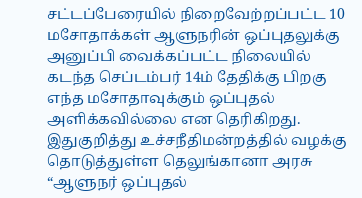சட்டப்பேரையில் நிறைவேற்றப்பட்ட 10 மசோதாக்கள் ஆளுநரின் ஒப்புதலுக்கு அனுப்பி வைக்கப்பட்ட நிலையில் கடந்த செப்டம்பர் 14ம் தேதிக்கு பிறகு எந்த மசோதாவுக்கும் ஒப்புதல் அளிக்கவில்லை என தெரிகிறது. இதுகுறித்து உச்சநீதிமன்றத்தில் வழக்கு தொடுத்துள்ள தெலுங்கானா அரசு “ஆளுநர் ஒப்புதல்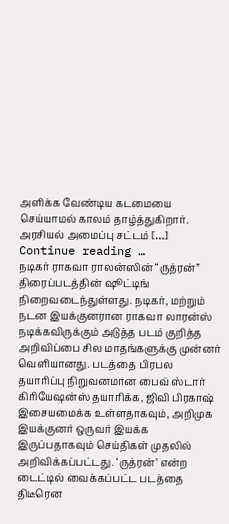அளிக்க வேண்டிய கடமையை செய்யாமல் காலம் தாழ்த்துகிறார். அரசியல் அமைப்பு சட்டம் […]
Continue reading …
நடிகர் ராகவா ராலன்ஸின் “ருத்ரன்” திரைப்படத்தின் ஷூட்டிங் நிறைவடைந்துள்ளது. நடிகர், மற்றும் நடன இயக்குனரான ராகவா லாரன்ஸ் நடிக்கவிருக்கும் அடுத்த படம் குறித்த அறிவிப்பை சில மாதங்களுக்கு முன்னர் வெளியானது. படத்தை பிரபல தயாரிப்பு நிறுவனமான பைவ் ஸ்டார் கிரியேஷன்ஸ் தயாரிக்க, ஜிவி பிரகாஷ் இசையமைக்க உள்ளதாகவும், அறிமுக இயக்குனர் ஒருவர் இயக்க இருப்பதாகவும் செய்திகள் முதலில் அறிவிக்கப்பட்டது. ‘ருத்ரன்’ என்ற டைட்டில் வைக்கப்பட்ட படத்தை திடீரென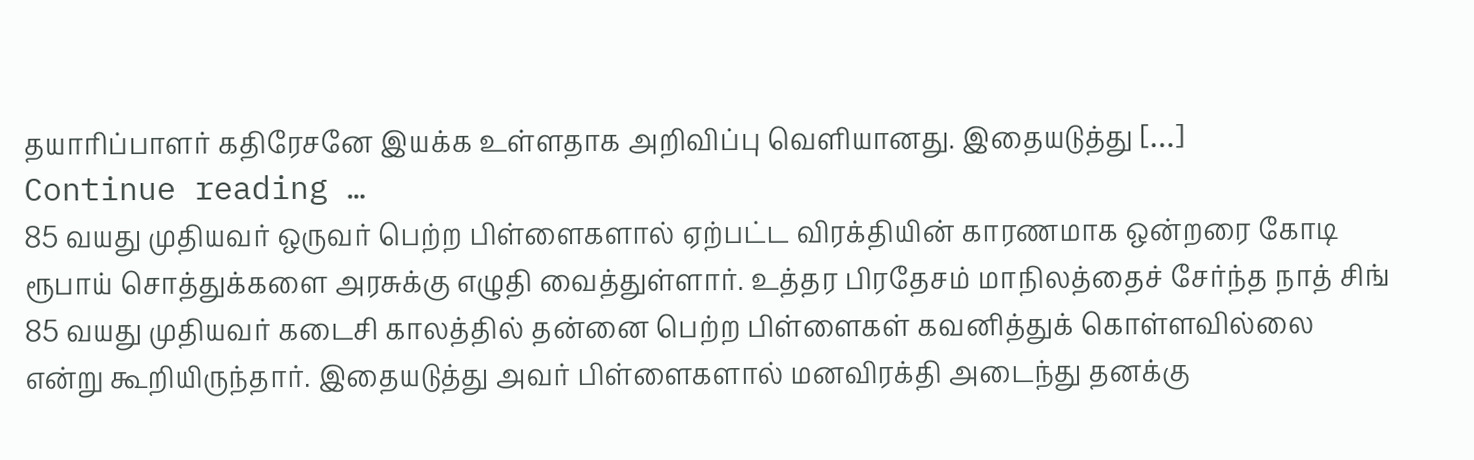தயாரிப்பாளர் கதிரேசனே இயக்க உள்ளதாக அறிவிப்பு வெளியானது. இதையடுத்து […]
Continue reading …
85 வயது முதியவர் ஒருவர் பெற்ற பிள்ளைகளால் ஏற்பட்ட விரக்தியின் காரணமாக ஒன்றரை கோடி ரூபாய் சொத்துக்களை அரசுக்கு எழுதி வைத்துள்ளார். உத்தர பிரதேசம் மாநிலத்தைச் சேர்ந்த நாத் சிங் 85 வயது முதியவர் கடைசி காலத்தில் தன்னை பெற்ற பிள்ளைகள் கவனித்துக் கொள்ளவில்லை என்று கூறியிருந்தார். இதையடுத்து அவர் பிள்ளைகளால் மனவிரக்தி அடைந்து தனக்கு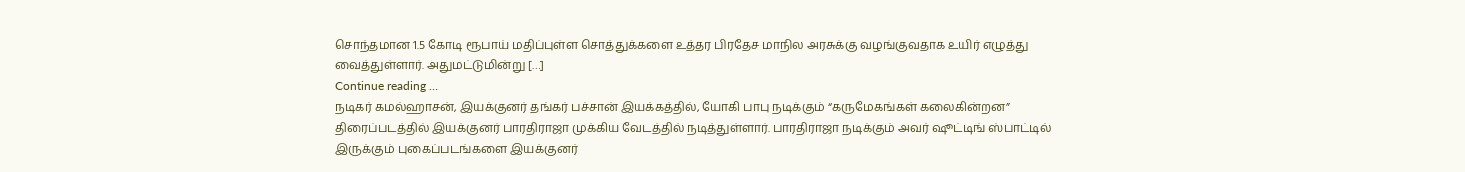சொந்தமான 1.5 கோடி ரூபாய் மதிப்புள்ள சொத்துக்களை உத்தர பிரதேச மாநில அரசுக்கு வழங்குவதாக உயிர் எழுத்து வைத்துள்ளார். அதுமட்டுமின்று […]
Continue reading …
நடிகர் கமல்ஹாசன், இயக்குனர் தங்கர் பச்சான் இயக்கத்தில், யோகி பாபு நடிக்கும் “கருமேகங்கள் கலைகின்றன” திரைப்படத்தில் இயக்குனர் பாரதிராஜா முக்கிய வேடத்தில் நடித்துள்ளார். பாரதிராஜா நடிக்கும் அவர் ஷூட்டிங் ஸ்பாட்டில் இருக்கும் புகைப்படங்களை இயக்குனர்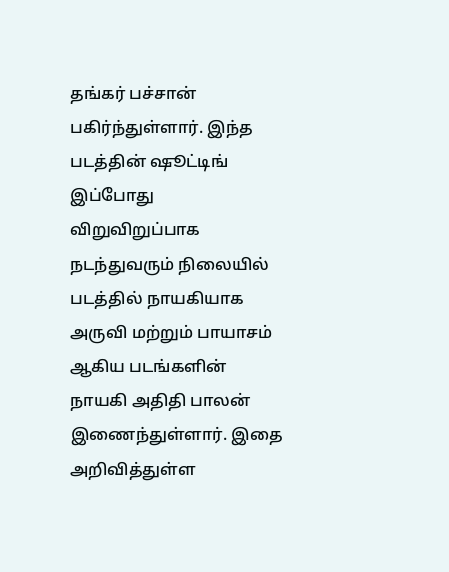தங்கர் பச்சான் பகிர்ந்துள்ளார். இந்த படத்தின் ஷூட்டிங் இப்போது விறுவிறுப்பாக நடந்துவரும் நிலையில் படத்தில் நாயகியாக அருவி மற்றும் பாயாசம் ஆகிய படங்களின் நாயகி அதிதி பாலன் இணைந்துள்ளார். இதை அறிவித்துள்ள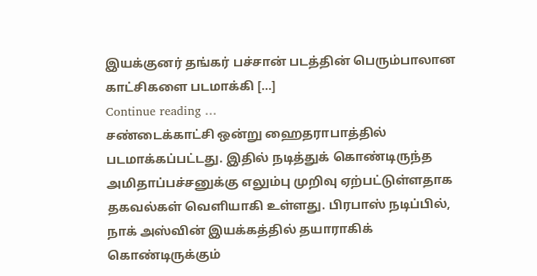இயக்குனர் தங்கர் பச்சான் படத்தின் பெரும்பாலான காட்சிகளை படமாக்கி […]
Continue reading …
சண்டைக்காட்சி ஒன்று ஹைதராபாத்தில் படமாக்கப்பட்டது. இதில் நடித்துக் கொண்டிருந்த அமிதாப்பச்சனுக்கு எலும்பு முறிவு ஏற்பட்டுள்ளதாக தகவல்கள் வெளியாகி உள்ளது. பிரபாஸ் நடிப்பில், நாக் அஸ்வின் இயக்கத்தில் தயாராகிக் கொண்டிருக்கும்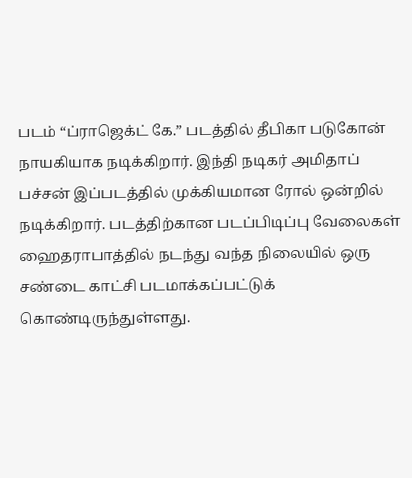படம் “ப்ராஜெக்ட் கே.” படத்தில் தீபிகா படுகோன் நாயகியாக நடிக்கிறார். இந்தி நடிகர் அமிதாப் பச்சன் இப்படத்தில் முக்கியமான ரோல் ஒன்றில் நடிக்கிறார். படத்திற்கான படப்பிடிப்பு வேலைகள் ஹைதராபாத்தில் நடந்து வந்த நிலையில் ஒரு சண்டை காட்சி படமாக்கப்பட்டுக் கொண்டிருந்துள்ளது.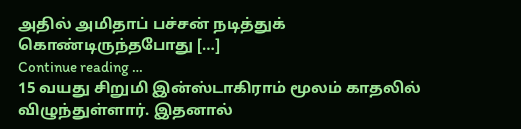அதில் அமிதாப் பச்சன் நடித்துக் கொண்டிருந்தபோது […]
Continue reading …
15 வயது சிறுமி இன்ஸ்டாகிராம் மூலம் காதலில் விழுந்துள்ளார். இதனால்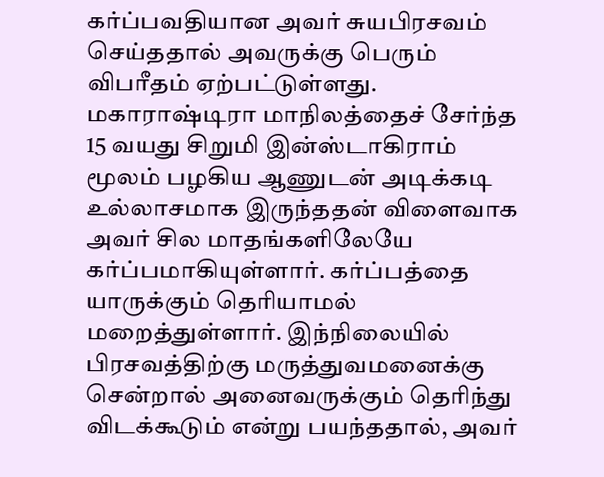கர்ப்பவதியான அவர் சுயபிரசவம் செய்ததால் அவருக்கு பெரும் விபரீதம் ஏற்பட்டுள்ளது. மகாராஷ்டிரா மாநிலத்தைச் சேர்ந்த 15 வயது சிறுமி இன்ஸ்டாகிராம் மூலம் பழகிய ஆணுடன் அடிக்கடி உல்லாசமாக இருந்ததன் விளைவாக அவர் சில மாதங்களிலேயே கர்ப்பமாகியுள்ளார். கர்ப்பத்தை யாருக்கும் தெரியாமல் மறைத்துள்ளார். இந்நிலையில் பிரசவத்திற்கு மருத்துவமனைக்கு சென்றால் அனைவருக்கும் தெரிந்து விடக்கூடும் என்று பயந்ததால், அவர்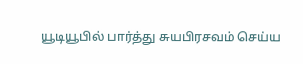யூடியூபில் பார்த்து சுயபிரசவம் செய்ய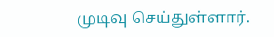முடிவு செய்துள்ளார்.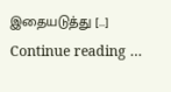இதையடுத்து […]
Continue reading …